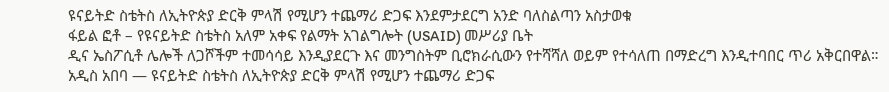ዩናይትድ ስቴትስ ለኢትዮጵያ ድርቅ ምላሽ የሚሆን ተጨማሪ ድጋፍ እንደምታደርግ አንድ ባለስልጣን አስታወቁ
ፋይል ፎቶ – የዩናይትድ ስቴትስ አለም አቀፍ የልማት አገልግሎት (USAID) መሥሪያ ቤት
ዲና ኤስፖሲቶ ሌሎች ለጋሾችም ተመሳሳይ እንዲያደርጉ እና መንግስትም ቢሮክራሲውን የተሻሻለ ወይም የተሳለጠ በማድረግ እንዲተባበር ጥሪ አቅርበዋል።
አዲስ አበባ — ዩናይትድ ስቴትስ ለኢትዮጵያ ድርቅ ምላሽ የሚሆን ተጨማሪ ድጋፍ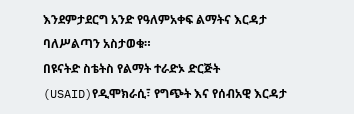እንደምታደርግ አንድ የዓለምአቀፍ ልማትና እርዳታ ባለሥልጣን አስታወቁ።
በዩናትድ ስቴትስ የልማት ተራድኦ ድርጅት (USAID)የዲሞክራሲ፣ የግጭት እና የሰብአዊ እርዳታ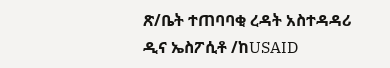ጽ/ቤት ተጠባባቂ ረዳት አስተዳዳሪ ዲና ኤስፖሲቶ /ከUSAID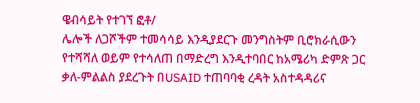ዌብሳይት የተገኘ ፎቶ/
ሌሎች ለጋሾችም ተመሳሳይ እንዲያደርጉ መንግስትም ቢሮክራሲውን የተሻሻለ ወይም የተሳለጠ በማድረግ እንዲተባበር ከአሜሪካ ድምጽ ጋር ቃለ-ምልልስ ያደረጉት በUSAID ተጠባባቂ ረዳት አስተዳዳሪና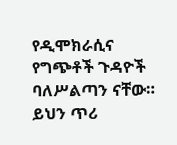የዲሞክራሲና የግጭቶች ጉዳዮች ባለሥልጣን ናቸው። ይህን ጥሪ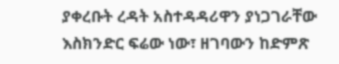ያቀረቡት ረዳት አስተዳዳሪዋን ያነጋገራቸው እስክንድር ፍሬው ነው፣ ዘገባውን ከድምጽ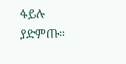ፋይሉ ያድምጡ።